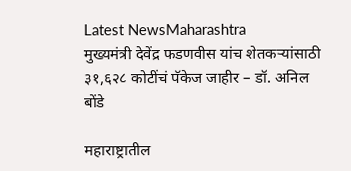Latest NewsMaharashtra
मुख्यमंत्री देवेंद्र फडणवीस यांच शेतकऱ्यांसाठी ३१,६२८ कोटींचं पॅकेज जाहीर – डॉ. अनिल बोंडे

महाराष्ट्रातील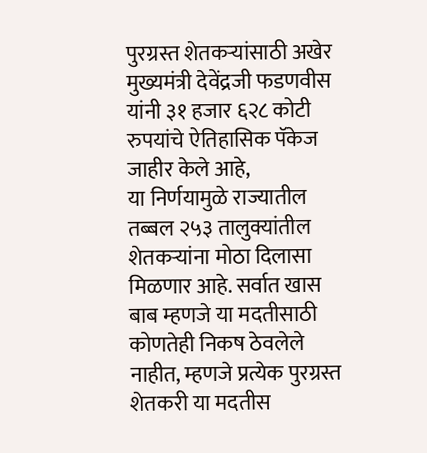पुरग्रस्त शेतकऱ्यांसाठी अखेर मुख्यमंत्री देवेंद्रजी फडणवीस यांनी ३१ हजार ६२८ कोटी रुपयांचे ऐतिहासिक पॅकेज जाहीर केले आहे,
या निर्णयामुळे राज्यातील तब्बल २५३ तालुक्यांतील शेतकऱ्यांना मोठा दिलासा मिळणार आहे. सर्वात खास बाब म्हणजे या मदतीसाठी कोणतेही निकष ठेवलेले नाहीत, म्हणजे प्रत्येक पुरग्रस्त शेतकरी या मदतीस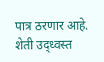पात्र ठरणार आहे. शेती उद्ध्वस्त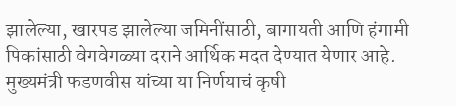झालेल्या, खारपड झालेल्या जमिनींसाठी, बागायती आणि हंगामी पिकांसाठी वेगवेगळ्या दराने आर्थिक मदत देण्यात येणार आहे. मुख्यमंत्री फडणवीस यांच्या या निर्णयाचं कृषी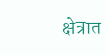क्षेत्रात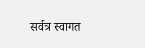सर्वत्र स्वागत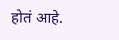होतं आहे.